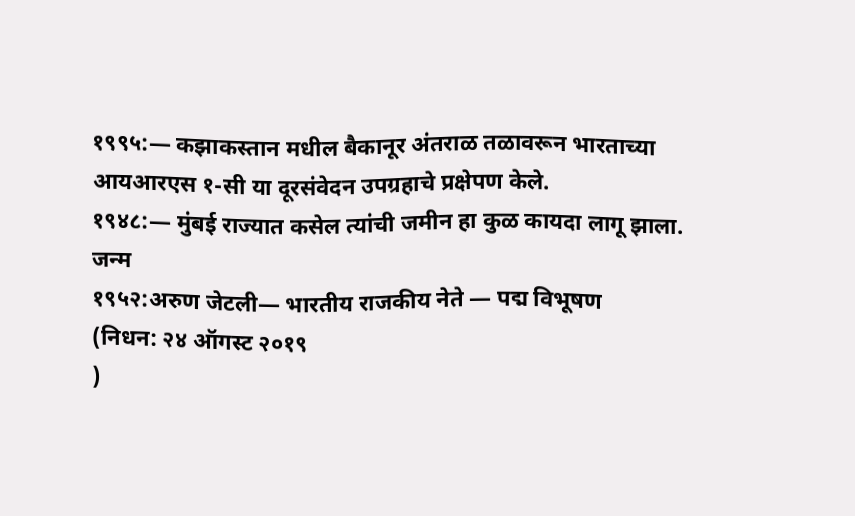१९९५:— कझाकस्तान मधील बैकानूर अंतराळ तळावरून भारताच्या आयआरएस १-सी या दूरसंवेदन उपग्रहाचे प्रक्षेपण केले.
१९४८:— मुंबई राज्यात कसेल त्यांची जमीन हा कुळ कायदा लागू झाला.
जन्म
१९५२:अरुण जेटली— भारतीय राजकीय नेते — पद्म विभूषण
(निधन: २४ ऑगस्ट २०१९
)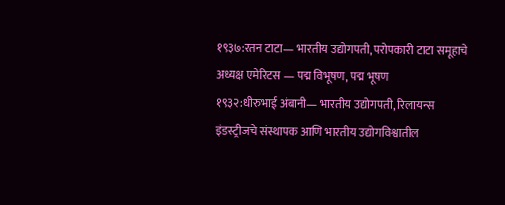१९३७:रतन टाटा— भारतीय उद्योगपती, परोपकारी टाटा समूहाचे अध्यक्ष एमेरिटस — पद्म विभूषण, पद्म भूषण
१९३२:धीरुभाई अंबानी— भारतीय उद्योगपती, रिलायन्स इंडस्ट्रीजचे संस्थापक आणि भारतीय उद्योगविश्वातील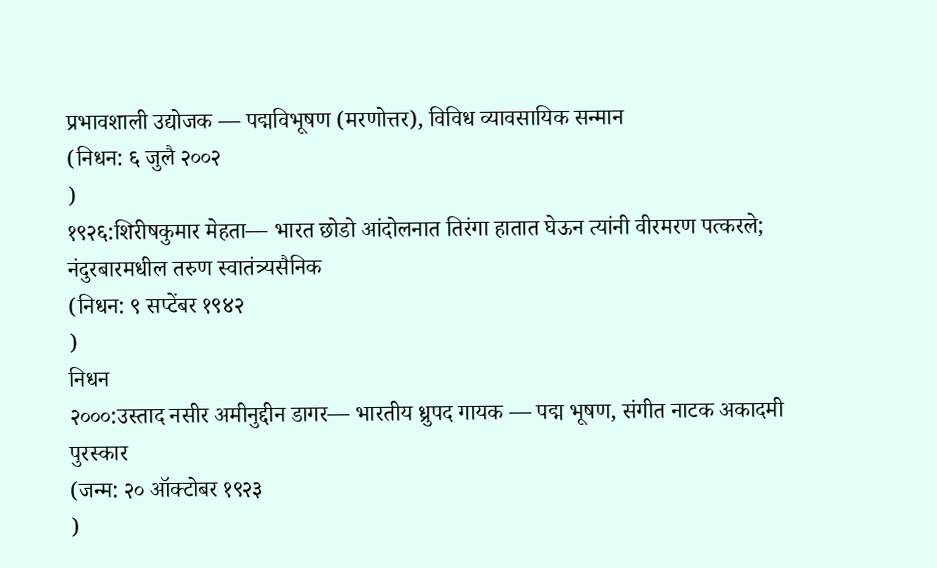प्रभावशाली उद्योजक — पद्मविभूषण (मरणोत्तर), विविध व्यावसायिक सन्मान
(निधन: ६ जुलै २००२
)
१९२६:शिरीषकुमार मेहता— भारत छोडो आंदोलनात तिरंगा हातात घेऊन त्यांनी वीरमरण पत्करले; नंदुरबारमधील तरुण स्वातंत्र्यसैनिक
(निधन: ९ सप्टेंबर १९४२
)
निधन
२०००:उस्ताद नसीर अमीनुद्दीन डागर— भारतीय ध्रुपद गायक — पद्म भूषण, संगीत नाटक अकादमी पुरस्कार
(जन्म: २० ऑक्टोबर १९२३
)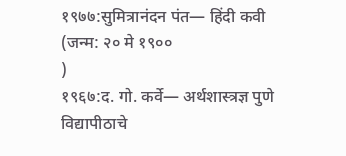१९७७:सुमित्रानंदन पंत— हिंदी कवी
(जन्म: २० मे १९००
)
१९६७:द. गो. कर्वे— अर्थशास्त्रज्ञ पुणे विद्यापीठाचे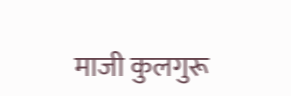माजी कुलगुरू